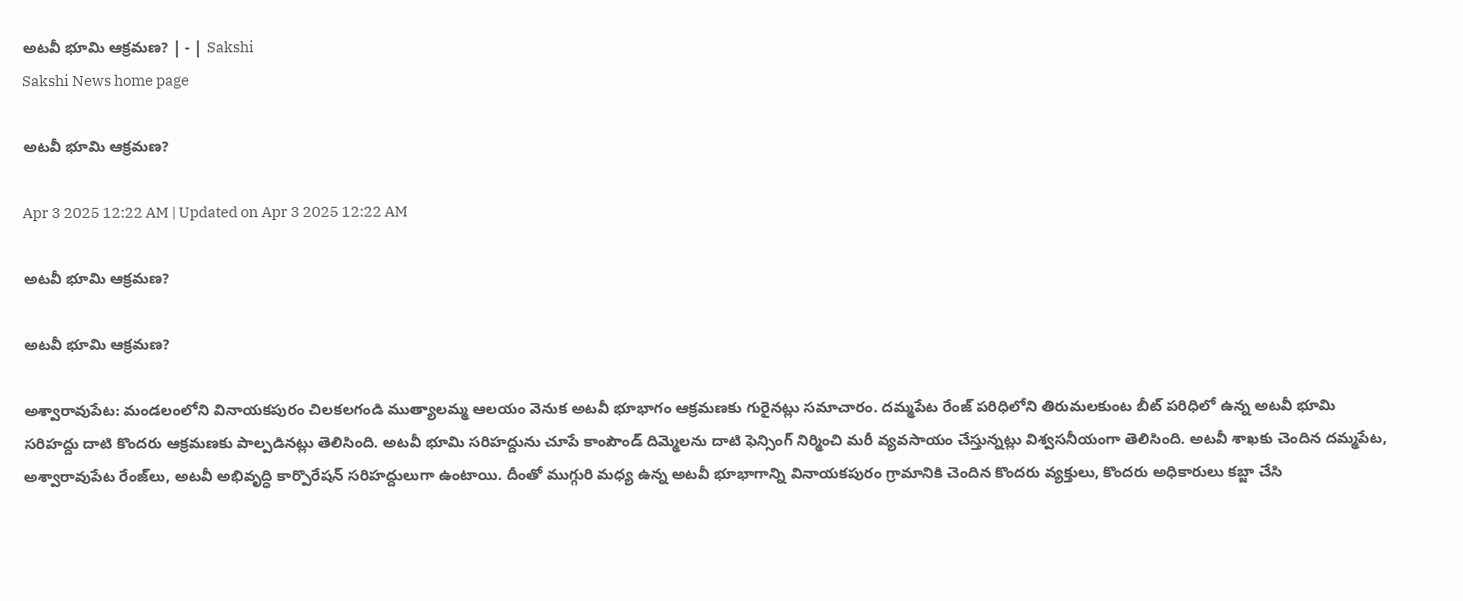అటవీ భూమి ఆక్రమణ? | - | Sakshi
Sakshi News home page

అటవీ భూమి ఆక్రమణ?

Apr 3 2025 12:22 AM | Updated on Apr 3 2025 12:22 AM

అటవీ భూమి ఆక్రమణ?

అటవీ భూమి ఆక్రమణ?

అశ్వారావుపేట: మండలంలోని వినాయకపురం చిలకలగండి ముత్యాలమ్మ ఆలయం వెనుక అటవీ భూభాగం ఆక్రమణకు గురైనట్లు సమాచారం. దమ్మపేట రేంజ్‌ పరిధిలోని తిరుమలకుంట బీట్‌ పరిధిలో ఉన్న అటవీ భూమి సరిహద్దు దాటి కొందరు ఆక్రమణకు పాల్పడినట్లు తెలిసింది. అటవీ భూమి సరిహద్దును చూపే కాంపౌండ్‌ దిమ్మెలను దాటి ఫెన్సింగ్‌ నిర్మించి మరీ వ్యవసాయం చేస్తున్నట్లు విశ్వసనీయంగా తెలిసింది. అటవీ శాఖకు చెందిన దమ్మపేట, అశ్వారావుపేట రేంజ్‌లు, అటవీ అభివృద్ధి కార్పొరేషన్‌ సరిహద్దులుగా ఉంటాయి. దీంతో ముగ్గురి మధ్య ఉన్న అటవీ భూభాగాన్ని వినాయకపురం గ్రామానికి చెందిన కొందరు వ్యక్తులు, కొందరు అధికారులు కబ్జా చేసి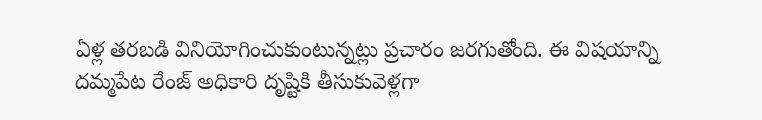ఏళ్ల తరబడి వినియోగించుకుంటున్నట్లు ప్రచారం జరగుతోంది. ఈ విషయాన్ని దమ్మపేట రేంజ్‌ అధికారి దృష్టికి తీసుకువెళ్లగా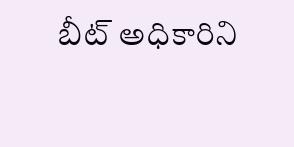బీట్‌ అధికారిని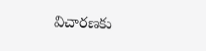విచారణకు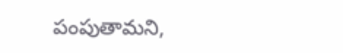పంపుతామని,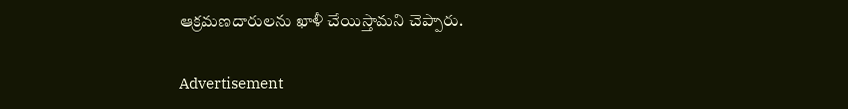ఆక్రమణదారులను ఖాళీ చేయిస్తామని చెప్పారు.

Advertisement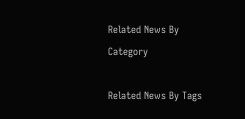Related News By Category

Related News By Tags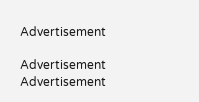Advertisement

Advertisement
Advertisement